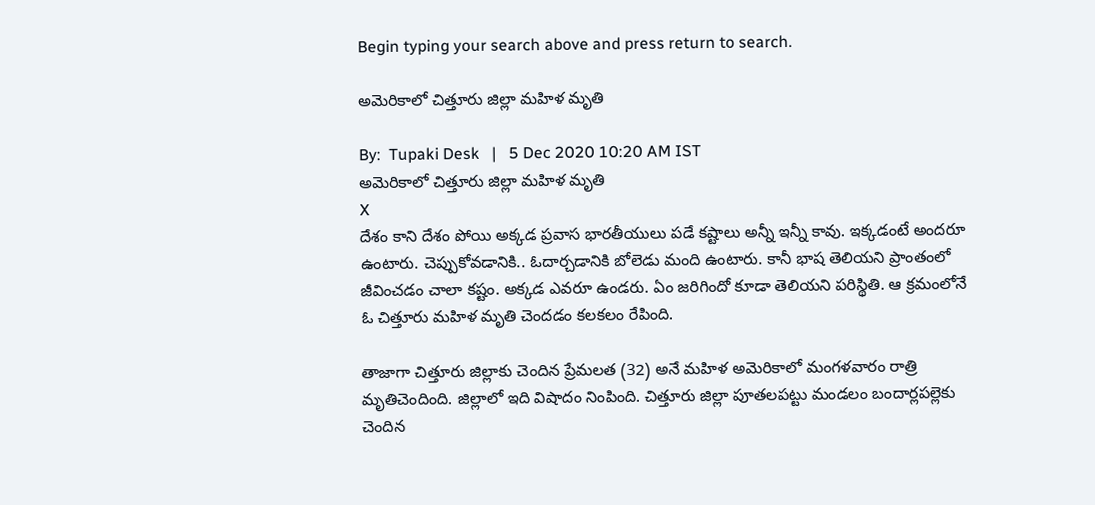Begin typing your search above and press return to search.

అమెరికాలో చిత్తూరు జిల్లా మహిళ మృతి

By:  Tupaki Desk   |   5 Dec 2020 10:20 AM IST
అమెరికాలో చిత్తూరు జిల్లా మహిళ మృతి
X
దేశం కాని దేశం పోయి అక్కడ ప్రవాస భారతీయులు పడే కష్టాలు అన్నీ ఇన్నీ కావు. ఇక్కడంటే అందరూ ఉంటారు. చెప్పుకోవడానికి.. ఓదార్చడానికి బోలెడు మంది ఉంటారు. కానీ భాష తెలియని ప్రాంతంలో జీవించడం చాలా కష్టం. అక్కడ ఎవరూ ఉండరు. ఏం జరిగిందో కూడా తెలియని పరిస్థితి. ఆ క్రమంలోనే ఓ చిత్తూరు మహిళ మృతి చెందడం కలకలం రేపింది.

తాజాగా చిత్తూరు జిల్లాకు చెందిన ప్రేమలత (32) అనే మహిళ అమెరికాలో మంగళవారం రాత్రి మృతిచెందింది. జిల్లాలో ఇది విషాదం నింపింది. చిత్తూరు జిల్లా పూతలపట్టు మండలం బందార్లపల్లెకు చెందిన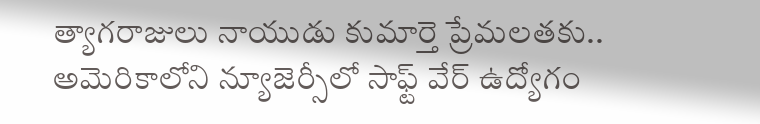త్యాగరాజులు నాయుడు కుమార్తె ప్రేమలతకు.. అమెరికాలోని న్యూజెర్సీలో సాఫ్ట్ వేర్ ఉద్యోగం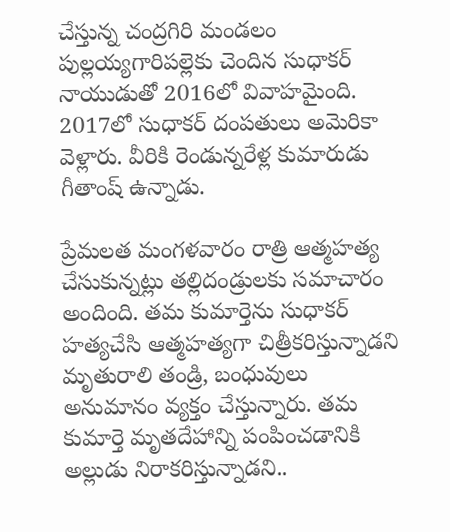చేస్తున్న చంద్రగిరి మండలం పుల్లయ్యగారిపల్లెకు చెందిన సుధాకర్ నాయుడుతో 2016లో వివాహమైంది. 2017లో సుధాకర్ దంపతులు అమెరికా వెళ్లారు. వీరికి రెండున్నరేళ్ల కుమారుడు గీతాంష్ ఉన్నాడు.

ప్రేమలత మంగళవారం రాత్రి ఆత్మహత్య చేసుకున్నట్లు తల్లిదండ్రులకు సమాచారం అందింది. తమ కుమార్తెను సుధాకర్ హత్యచేసి ఆత్మహత్యగా చిత్రీకరిస్తున్నాడని మృతురాలి తండ్రి, బంధువులు అనుమానం వ్యక్తం చేస్తున్నారు. తమ కుమార్తె మృతదేహాన్ని పంపించడానికి అల్లుడు నిరాకరిస్తున్నాడని..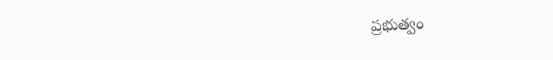ప్రభుత్వం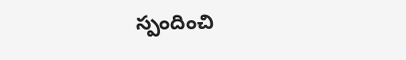స్పందించి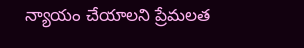న్యాయం చేయాలని ప్రేమలత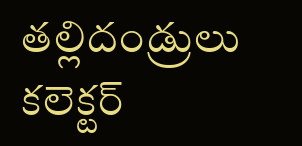తల్లిదండ్రులు కలెక్టర్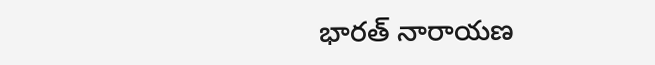భారత్ నారాయణ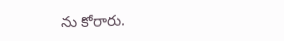ను కోరారు.